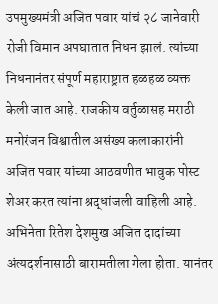उपमुख्यमंत्री अजित पवार यांचं २८ जानेवारी रोजी विमान अपघातात निधन झालं. त्यांच्या निधनानंतर संपूर्ण महाराष्ट्रात हळहळ व्यक्त केली जात आहे. राजकीय वर्तुळासह मराठी मनोरंजन विश्वातील असंख्य कलाकारांनी अजित पवार यांच्या आठवणीत भावुक पोस्ट शेअर करत त्यांना श्रद्धांजली वाहिली आहे. अभिनेता रितेश देशमुख अजित दादांच्या अंत्यदर्शनासाठी बारामतीला गेला होता. यानंतर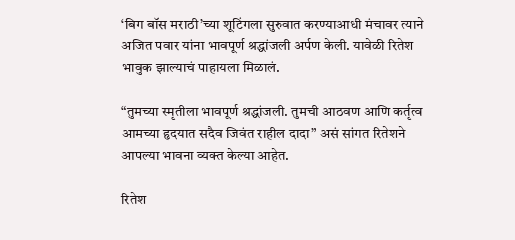‘बिग बॉस मराठी’च्या शूटिंगला सुरुवात करण्याआधी मंचावर त्याने अजित पवार यांना भावपूर्ण श्रद्धांजली अर्पण केली. यावेळी रितेश भावुक झाल्याचं पाहायला मिळालं.

“तुमच्या स्मृतीला भावपूर्ण श्रद्धांजली. तुमची आठवण आणि कर्तृत्व आमच्या हृदयात सदैव जिवंत राहील दादा” असं सांगत रितेशने आपल्या भावना व्यक्त केल्या आहेत.

रितेश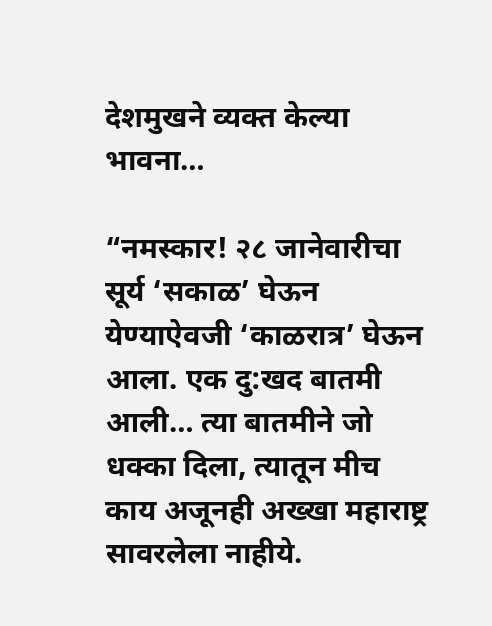देशमुखने व्यक्त केल्या भावना…

“नमस्कार! २८ जानेवारीचा सूर्य ‘सकाळ’ घेऊन येण्याऐवजी ‘काळरात्र’ घेऊन आला. एक दु:खद बातमी आली… त्या बातमीने जो धक्का दिला, त्यातून मीच काय अजूनही अख्खा महाराष्ट्र सावरलेला नाहीये.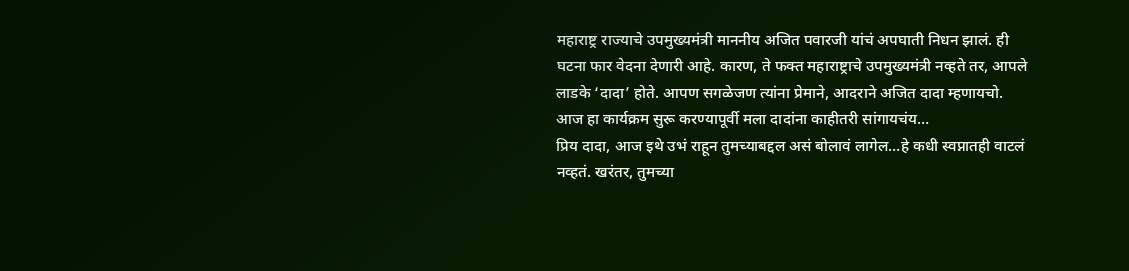महाराष्ट्र राज्याचे उपमुख्यमंत्री माननीय अजित पवारजी यांचं अपघाती निधन झालं. ही घटना फार वेदना देणारी आहे. कारण, ते फक्त महाराष्ट्राचे उपमुख्यमंत्री नव्हते तर, आपले लाडके ‘दादा’ होते. आपण सगळेजण त्यांना प्रेमाने, आदराने अजित दादा म्हणायचो. आज हा कार्यक्रम सुरू करण्यापूर्वी मला दादांना काहीतरी सांगायचंय…
प्रिय दादा, आज इथे उभं राहून तुमच्याबद्दल असं बोलावं लागेल…हे कधी स्वप्नातही वाटलं नव्हतं. खरंतर, तुमच्या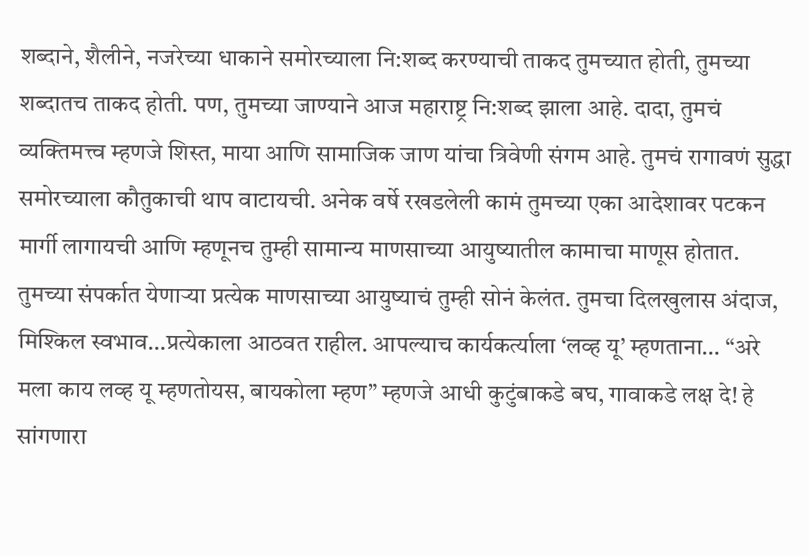शब्दाने, शैलीने, नजरेच्या धाकाने समोरच्याला नि:शब्द करण्याची ताकद तुमच्यात होती, तुमच्या शब्दातच ताकद होती. पण, तुमच्या जाण्याने आज महाराष्ट्र नि:शब्द झाला आहे. दादा, तुमचं व्यक्तिमत्त्व म्हणजे शिस्त, माया आणि सामाजिक जाण यांचा त्रिवेणी संगम आहे. तुमचं रागावणं सुद्धा समोरच्याला कौतुकाची थाप वाटायची. अनेक वर्षे रखडलेली कामं तुमच्या एका आदेशावर पटकन मार्गी लागायची आणि म्हणूनच तुम्ही सामान्य माणसाच्या आयुष्यातील कामाचा माणूस होतात. तुमच्या संपर्कात येणाऱ्या प्रत्येक माणसाच्या आयुष्याचं तुम्ही सोनं केलंत. तुमचा दिलखुलास अंदाज, मिश्किल स्वभाव…प्रत्येकाला आठवत राहील. आपल्याच कार्यकर्त्याला ‘लव्ह यू’ म्हणताना… “अरे मला काय लव्ह यू म्हणतोयस, बायकोला म्हण” म्हणजे आधी कुटुंबाकडे बघ, गावाकडे लक्ष दे! हे सांगणारा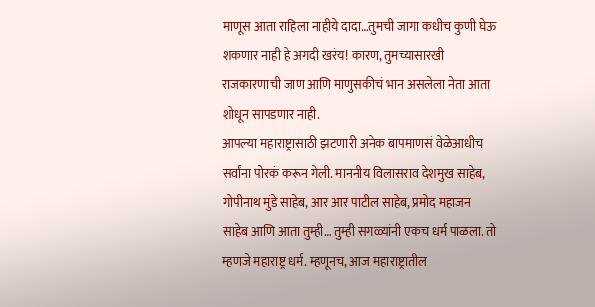माणूस आता राहिला नाहीये दादा…तुमची जागा कधीच कुणी घेऊ शकणार नाही हे अगदी खरंय! कारण, तुमच्यासारखी राजकारणाची जाण आणि माणुसकीचं भान असलेला नेता आता शोधून सापडणार नाही.
आपल्या महाराष्ट्रासाठी झटणारी अनेक बापमाणसं वेळेआधीच सर्वांना पोरकं करून गेली. माननीय विलासराव देशमुख साहेब, गोपीनाथ मुंडे साहेब, आर आर पाटील साहेब, प्रमोद महाजन साहेब आणि आता तुम्ही… तुम्ही सगळ्यांनी एकच धर्म पाळला. तो म्हणजे महाराष्ट्र धर्म. म्हणूनच, आज महाराष्ट्रातील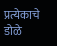प्रत्येकाचे डोळे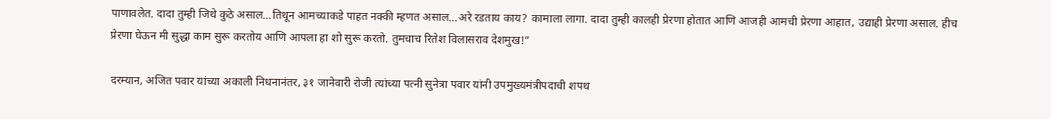पाणावलेत. दादा तुम्ही जिथे कुठे असाल…तिथून आमच्याकडे पाहत नक्की म्हणत असाल…अरे रडताय काय? कामाला लागा. दादा तुम्ही कालही प्रेरणा होतात आणि आजही आमची प्रेरणा आहात, उद्याही प्रेरणा असाल. हीच प्रेरणा घेऊन मी सुद्धा काम सुरू करतोय आणि आपला हा शो सुरू करतो. तुमचाच रितेश विलासराव देशमुख!”

दरम्यान, अजित पवार यांच्या अकाली निधनानंतर, ३१ जानेवारी रोजी त्यांच्या पत्नी सुनेत्रा पवार यांनी उपमुख्यमंत्रीपदाची शपथ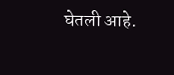घेतली आहे.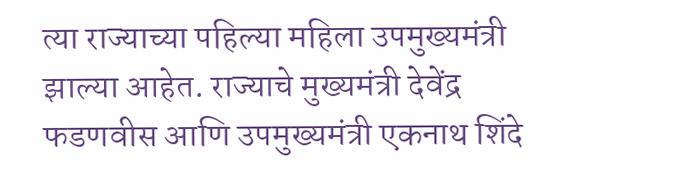त्या राज्याच्या पहिल्या महिला उपमुख्यमंत्री झाल्या आहेत. राज्याचे मुख्यमंत्री देवेंद्र फडणवीस आणि उपमुख्यमंत्री एकनाथ शिंदे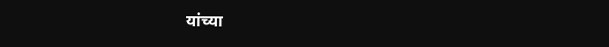यांच्या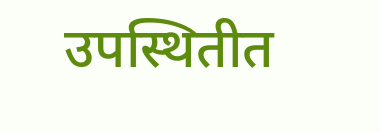उपस्थितीत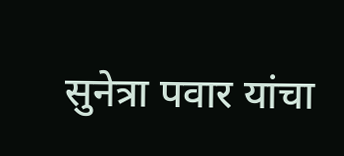सुनेत्रा पवार यांचा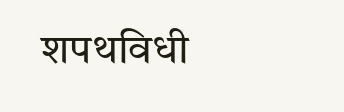शपथविधी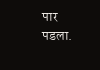पार पडला.